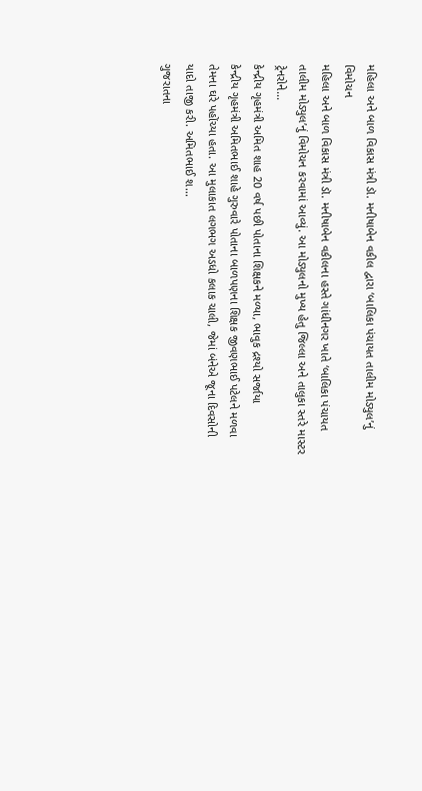મહિલા અને બાળ વિકાસ મંત્રી ડૉ. મનીષાબેન વકીલ દ્વારા ‘બાલિકા પંચાયત તાલીમ મોડ્યુલ’નું વિમોચન
મહિલા અને બાળ વિકાસ મંત્રી ડૉ. મનીષાબેન વકીલના હસ્તે ગાંધીનગર ખાતે ‘બાલિકા પંચાયત તાલીમ મોડ્યુલ’નું વિમોચન કરવામાં આવ્યું. આ મોડ્યુલનો મુખ્ય હેતુ જિલ્લા અને તાલુકા સ્તરે માસ્ટર ટ્રેનરોને...
કેન્દ્રીય ગૃહમંત્રી અમિત શાહ 20 વર્ષ પછી પોતાના શિક્ષકને મળ્યા, ભાવુક દ્રશ્યો સર્જાયા
કેન્દ્રીય ગૃહમંત્રી અમિતભાઈ શાહે ગુરુવારે પોતાના બાળપણના શિક્ષક જીવણભાઈ પટેલને મળવા તેમના ઘરે પહોંચ્યા હતા. આ મુલાકાત લગભગ અડધો કલાક ચાલી, જેમાં બંનેએ જૂના દિવસોની યાદો તાજી કરી. અમિતભાઈ શ...
ગુજરાતના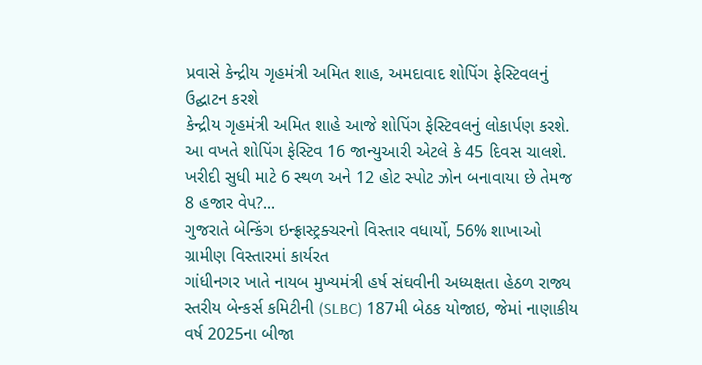પ્રવાસે કેન્દ્રીય ગૃહમંત્રી અમિત શાહ, અમદાવાદ શોપિંગ ફેસ્ટિવલનું ઉદ્ઘાટન કરશે
કેન્દ્રીય ગૃહમંત્રી અમિત શાહે આજે શોપિંગ ફેસ્ટિવલનું લોકાર્પણ કરશે. આ વખતે શોપિંગ ફેસ્ટિવ 16 જાન્યુઆરી એટલે કે 45 દિવસ ચાલશે. ખરીદી સુધી માટે 6 સ્થળ અને 12 હોટ સ્પોટ ઝોન બનાવાયા છે તેમજ 8 હજાર વેપ?...
ગુજરાતે બેન્કિંગ ઇન્ફ્રાસ્ટ્રક્ચરનો વિસ્તાર વધાર્યો, 56% શાખાઓ ગ્રામીણ વિસ્તારમાં કાર્યરત
ગાંધીનગર ખાતે નાયબ મુખ્યમંત્રી હર્ષ સંઘવીની અધ્યક્ષતા હેઠળ રાજ્ય સ્તરીય બેન્કર્સ કમિટીની (SLBC) 187મી બેઠક યોજાઇ, જેમાં નાણાકીય વર્ષ 2025ના બીજા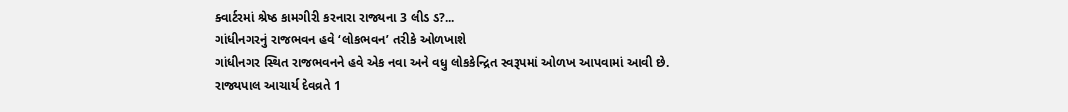ક્વાર્ટરમાં શ્રેષ્ઠ કામગીરી કરનારા રાજ્યના 3 લીડ ડ?...
ગાંધીનગરનું રાજભવન હવે ‘લોકભવન’ તરીકે ઓળખાશે
ગાંધીનગર સ્થિત રાજભવનને હવે એક નવા અને વધુ લોકકેન્દ્રિત સ્વરૂપમાં ઓળખ આપવામાં આવી છે. રાજ્યપાલ આચાર્ય દેવવ્રતે 1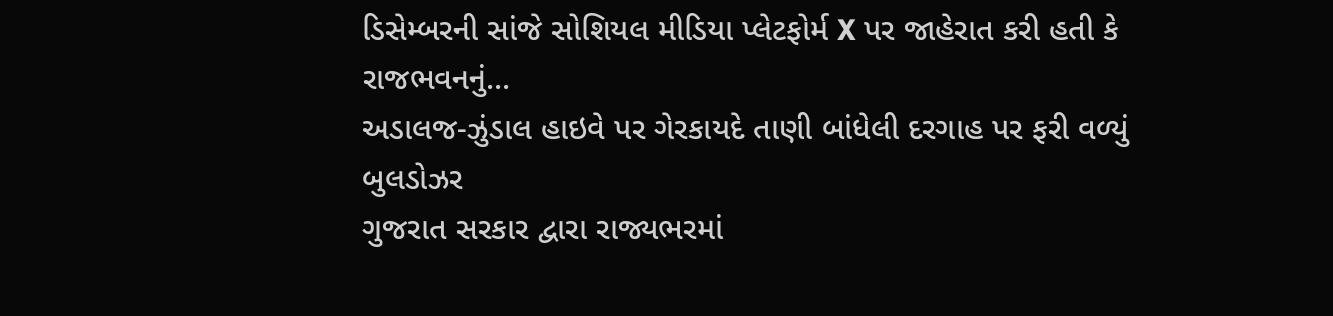ડિસેમ્બરની સાંજે સોશિયલ મીડિયા પ્લેટફોર્મ X પર જાહેરાત કરી હતી કે રાજભવનનું...
અડાલજ-ઝુંડાલ હાઇવે પર ગેરકાયદે તાણી બાંધેલી દરગાહ પર ફરી વળ્યું બુલડોઝર
ગુજરાત સરકાર દ્વારા રાજ્યભરમાં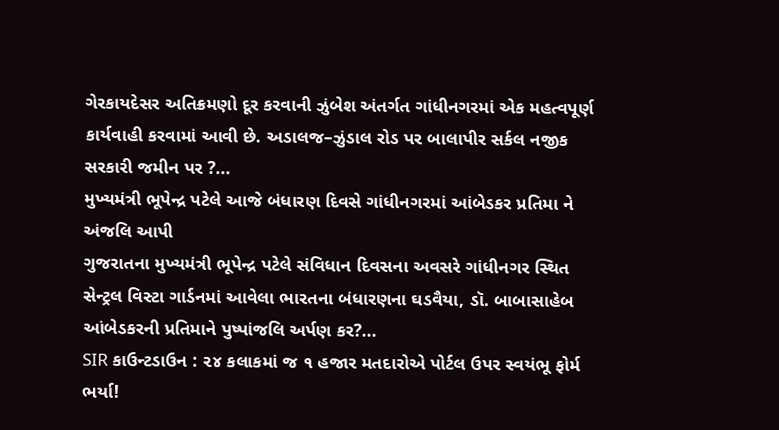ગેરકાયદેસર અતિક્રમણો દૂર કરવાની ઝુંબેશ અંતર્ગત ગાંધીનગરમાં એક મહત્વપૂર્ણ કાર્યવાહી કરવામાં આવી છે. અડાલજ–ઝુંડાલ રોડ પર બાલાપીર સર્કલ નજીક સરકારી જમીન પર ?...
મુખ્યમંત્રી ભૂપેન્દ્ર પટેલે આજે બંધારણ દિવસે ગાંધીનગરમાં આંબેડકર પ્રતિમા ને અંજલિ આપી
ગુજરાતના મુખ્યમંત્રી ભૂપેન્દ્ર પટેલે સંવિધાન દિવસના અવસરે ગાંધીનગર સ્થિત સેન્ટ્રલ વિસ્ટા ગાર્ડનમાં આવેલા ભારતના બંધારણના ઘડવૈયા, ડૉ. બાબાસાહેબ આંબેડકરની પ્રતિમાને પુષ્પાંજલિ અર્પણ કર?...
SIR કાઉન્ટડાઉન : ૨૪ કલાકમાં જ ૧ હજાર મતદારોએ પોર્ટલ ઉપર સ્વયંભૂ ફોર્મ ભર્યા!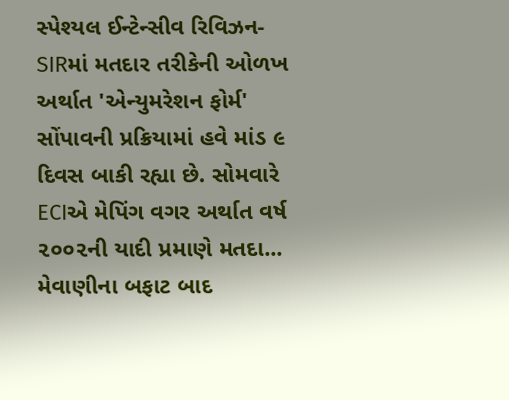સ્પેશ્યલ ઈન્ટેન્સીવ રિવિઝન- SIRમાં મતદાર તરીકેની ઓળખ અર્થાત 'એન્યુમરેશન ફોર્મ' સોંપાવની પ્રક્રિયામાં હવે માંડ ૯ દિવસ બાકી રહ્યા છે. સોમવારે ECIએ મેપિંગ વગર અર્થાત વર્ષ ૨૦૦૨ની યાદી પ્રમાણે મતદા...
મેવાણીના બફાટ બાદ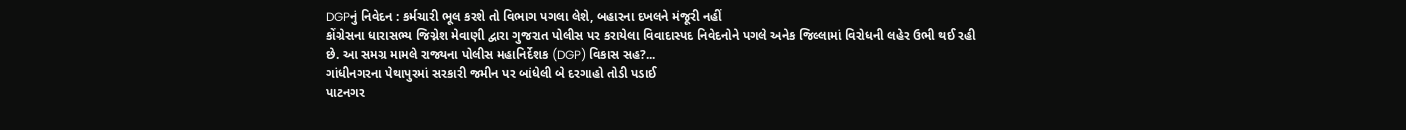DGPનું નિવેદન : કર્મચારી ભૂલ કરશે તો વિભાગ પગલા લેશે, બહારના દખલને મંજૂરી નહીં
કોંગ્રેસના ધારાસભ્ય જિગ્નેશ મેવાણી દ્વારા ગુજરાત પોલીસ પર કરાયેલા વિવાદાસ્પદ નિવેદનોને પગલે અનેક જિલ્લામાં વિરોધની લહેર ઉભી થઈ રહી છે. આ સમગ્ર મામલે રાજ્યના પોલીસ મહાનિર્દેશક (DGP) વિકાસ સહ?...
ગાંધીનગરના પેથાપુરમાં સરકારી જમીન પર બાંધેલી બે દરગાહો તોડી પડાઈ
પાટનગર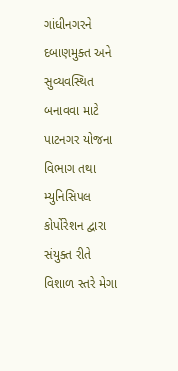ગાંધીનગરને દબાણમુક્ત અને સુવ્યવસ્થિત બનાવવા માટે પાટનગર યોજના વિભાગ તથા મ્યુનિસિપલ કોર્પોરેશન દ્વારા સંયુક્ત રીતે વિશાળ સ્તરે મેગા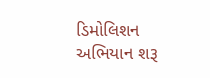ડિમોલિશન અભિયાન શરૂ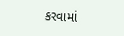કરવામાં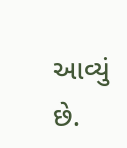આવ્યું છે.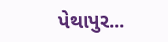પેથાપુર...